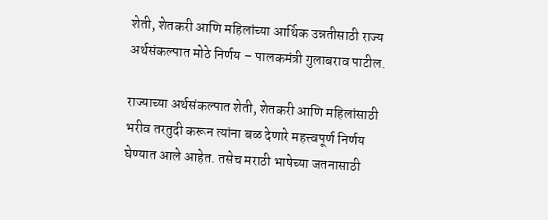शेती, शेतकरी आणि महिलांच्या आर्थिक उन्नतीसाठी राज्य अर्थसंकल्पात मोठे निर्णय – पालकमंत्री गुलाबराव पाटील.

राज्याच्या अर्थसंकल्पात शेती, शेतकरी आणि महिलांसाठी भरीव तरतुदी करून त्यांना बळ देणारे महत्त्वपूर्ण निर्णय घेण्यात आले आहेत. तसेच मराठी भाषेच्या जतनासाठी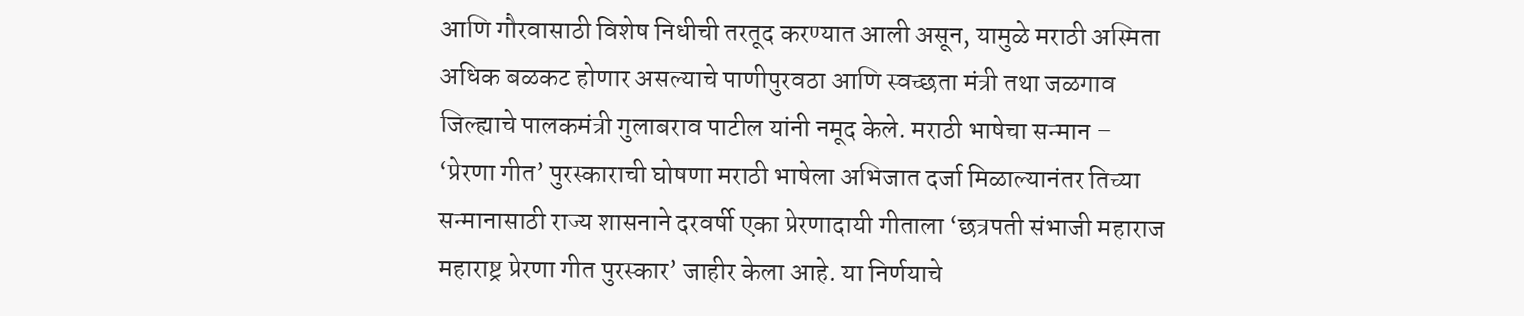आणि गौरवासाठी विशेष निधीची तरतूद करण्यात आली असून, यामुळे मराठी अस्मिता अधिक बळकट होणार असल्याचे पाणीपुरवठा आणि स्वच्छता मंत्री तथा जळगाव जिल्ह्याचे पालकमंत्री गुलाबराव पाटील यांनी नमूद केले. मराठी भाषेचा सन्मान – ‘प्रेरणा गीत’ पुरस्काराची घोषणा मराठी भाषेला अभिजात दर्जा मिळाल्यानंतर तिच्या सन्मानासाठी राज्य शासनाने दरवर्षी एका प्रेरणादायी गीताला ‘छत्रपती संभाजी महाराज महाराष्ट्र प्रेरणा गीत पुरस्कार’ जाहीर केला आहे. या निर्णयाचे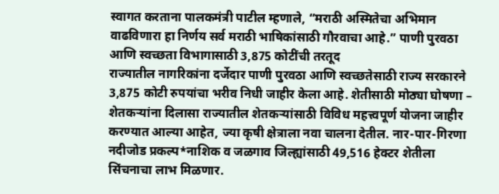स्वागत करताना पालकमंत्री पाटील म्हणाले, “मराठी अस्मितेचा अभिमान वाढविणारा हा निर्णय सर्व मराठी भाषिकांसाठी गौरवाचा आहे.” पाणी पुरवठा आणि स्वच्छता विभागासाठी 3,875 कोटींची तरतूद
राज्यातील नागरिकांना दर्जेदार पाणी पुरवठा आणि स्वच्छतेसाठी राज्य सरकारने 3,875 कोटी रुपयांचा भरीव निधी जाहीर केला आहे. शेतीसाठी मोठ्या घोषणा – शेतकऱ्यांना दिलासा राज्यातील शेतकऱ्यांसाठी विविध महत्त्वपूर्ण योजना जाहीर करण्यात आल्या आहेत, ज्या कृषी क्षेत्राला नवा चालना देतील. नार-पार-गिरणा नदीजोड प्रकल्प*नाशिक व जळगाव जिल्ह्यांसाठी 49,516 हेक्टर शेतीला सिंचनाचा लाभ मिळणार.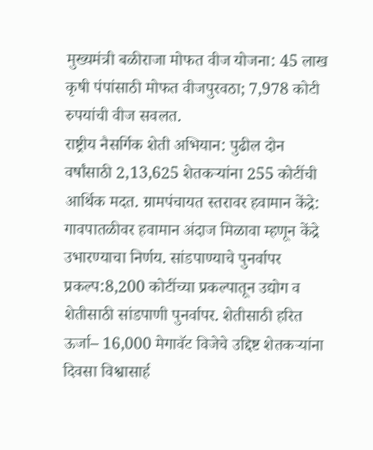मुख्यमंत्री बळीराजा मोफत वीज योजना: 45 लाख कृषी पंपांसाठी मोफत वीजपुरवठा; 7,978 कोटी रुपयांची वीज सवलत.
राष्ट्रीय नैसर्गिक शेती अभियान: पुढील दोन वर्षांसाठी 2,13,625 शेतकऱ्यांना 255 कोटींची आर्थिक मदत. ग्रामपंचायत स्तरावर हवामान केंद्रे: गावपातळीवर हवामान अंदाज मिळावा म्हणून केंद्रे उभारण्याचा निर्णय. सांडपाण्याचे पुनर्वापर प्रकल्प:8,200 कोटींच्या प्रकल्पातून उद्योग व शेतीसाठी सांडपाणी पुनर्वापर. शेतीसाठी हरित ऊर्जा– 16,000 मेगावॅट विजेचे उद्दिष्ट शेतकऱ्यांना दिवसा विश्वासार्ह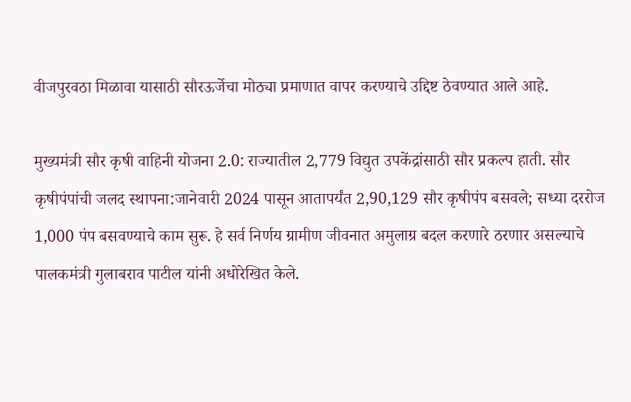वीजपुरवठा मिळावा यासाठी सौरऊर्जेचा मोठ्या प्रमाणात वापर करण्याचे उद्दिष्ट ठेवण्यात आले आहे.

मुख्यमंत्री सौर कृषी वाहिनी योजना 2.0: राज्यातील 2,779 विद्युत उपकेंद्रांसाठी सौर प्रकल्प हाती. सौर कृषीपंपांची जलद स्थापना:जानेवारी 2024 पासून आतापर्यंत 2,90,129 सौर कृषीपंप बसवले; सध्या दररोज 1,000 पंप बसवण्याचे काम सुरू. हे सर्व निर्णय ग्रामीण जीवनात अमुलाग्र बदल करणारे ठरणार असल्याचे पालकमंत्री गुलाबराव पाटील यांनी अधोरेखित केले.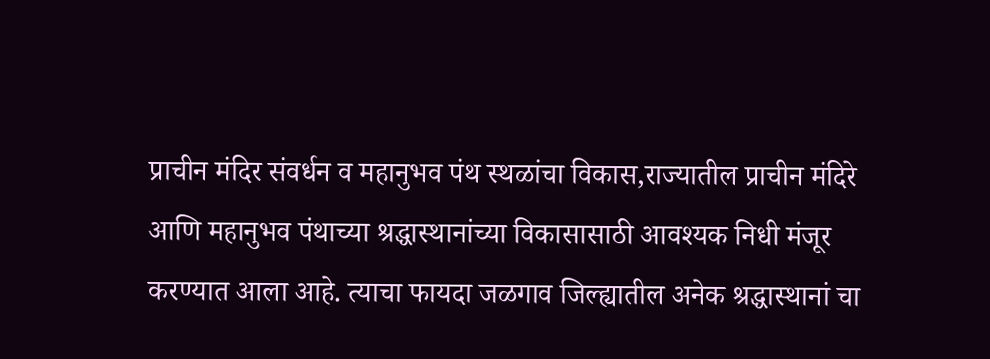प्राचीन मंदिर संवर्धन व महानुभव पंथ स्थळांचा विकास,राज्यातील प्राचीन मंदिरे आणि महानुभव पंथाच्या श्रद्धास्थानांच्या विकासासाठी आवश्यक निधी मंजूर करण्यात आला आहे. त्याचा फायदा जळगाव जिल्ह्यातील अनेक श्रद्धास्थानां चा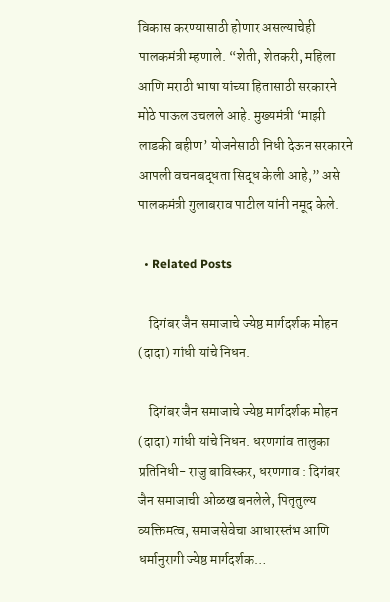विकास करण्यासाठी होणार असल्याचेही पालकमंत्री म्हणाले. “शेती, शेतकरी, महिला आणि मराठी भाषा यांच्या हितासाठी सरकारने मोठे पाऊल उचलले आहे. मुख्यमंत्री ‘माझी लाडकी बहीण’ योजनेसाठी निधी देऊन सरकारने आपली वचनबद्धता सिद्ध केली आहे,” असे पालकमंत्री गुलाबराव पाटील यांनी नमूद केले.

  • Related Posts

    दिगंबर जैन समाजाचे ज्येष्ठ मार्गदर्शक मोहन (दादा) गांधी यांचे निधन.

    दिगंबर जैन समाजाचे ज्येष्ठ मार्गदर्शक मोहन (दादा) गांधी यांचे निधन. धरणगांव तालुका प्रतिनिधी- राजु बाविस्कर, धरणगाव : दिगंबर जैन समाजाची ओळख बनलेले, पितृतुल्य व्यक्तिमत्व, समाजसेवेचा आधारस्तंभ आणि धर्मानुरागी ज्येष्ठ मार्गदर्शक…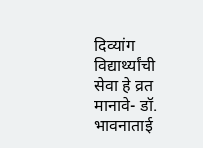दिव्यांग विद्यार्थ्यांची सेवा हे व्रत मानावे- डॉ. भावनाताई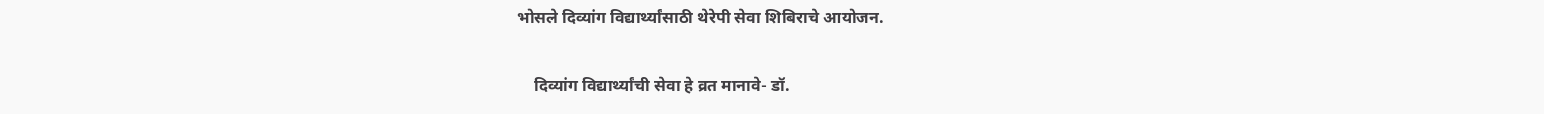भोसले दिव्यांग विद्यार्थ्यांसाठी थेरेपी सेवा शिबिराचे आयोजन.

    दिव्यांग विद्यार्थ्यांची सेवा हे व्रत मानावे- डॉ.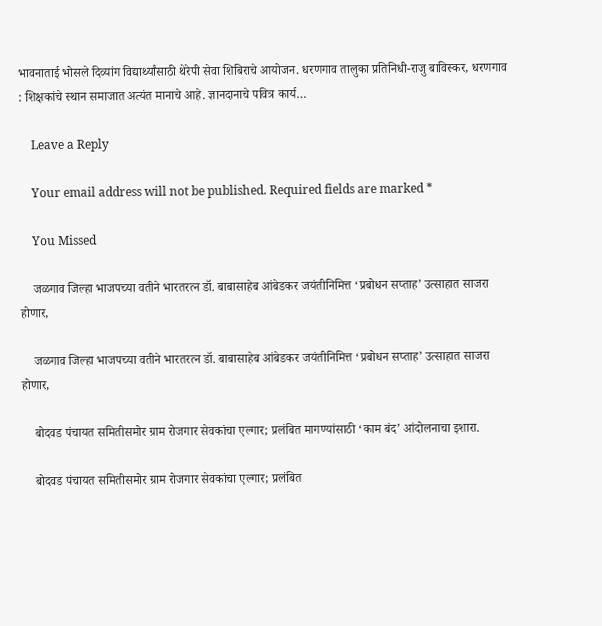भावनाताई भोसले दिव्यांग विद्यार्थ्यांसाठी थेरेपी सेवा शिबिराचे आयोजन. धरणगाव तालुका प्रतिनिधी-राजु बाविस्कर, धरणगाव : शिक्षकांचे स्थान समाजात अत्यंत मानाचे आहे. ज्ञानदानाचे पवित्र कार्य…

    Leave a Reply

    Your email address will not be published. Required fields are marked *

    You Missed

    जळगाव जिल्हा भाजपच्या वतीने भारतरत्न डॉ. बाबासाहेब आंबेडकर जयंतीनिमित्त ‘प्रबोधन सप्ताह’ उत्साहात साजरा होणार,

    जळगाव जिल्हा भाजपच्या वतीने भारतरत्न डॉ. बाबासाहेब आंबेडकर जयंतीनिमित्त ‘प्रबोधन सप्ताह’ उत्साहात साजरा होणार,

    बोदवड पंचायत समितीसमोर ग्राम रोजगार सेवकांचा एल्गार; प्रलंबित मागण्यांसाठी ‘काम बंद’ आंदोलनाचा इशारा.

    बोदवड पंचायत समितीसमोर ग्राम रोजगार सेवकांचा एल्गार; प्रलंबित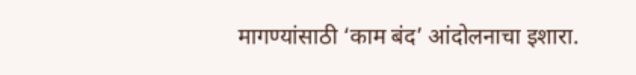मागण्यांसाठी ‘काम बंद’ आंदोलनाचा इशारा.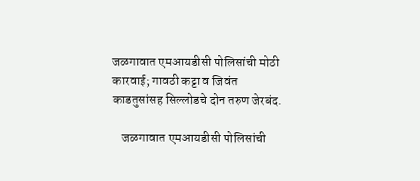जळगावात एमआयडीसी पोलिसांची मोठी कारवाई; गावठी कट्टा व जिवंत काडतुसांसह सिल्लोडचे दोन तरुण जेरबंद.

    जळगावात एमआयडीसी पोलिसांची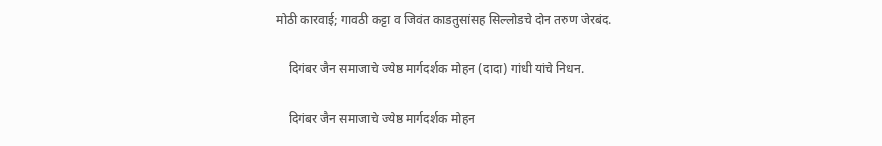मोठी कारवाई; गावठी कट्टा व जिवंत काडतुसांसह सिल्लोडचे दोन तरुण जेरबंद.

    दिगंबर जैन समाजाचे ज्येष्ठ मार्गदर्शक मोहन (दादा) गांधी यांचे निधन.

    दिगंबर जैन समाजाचे ज्येष्ठ मार्गदर्शक मोहन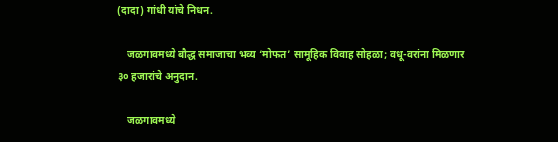(दादा) गांधी यांचे निधन.

    जळगावमध्ये बौद्ध समाजाचा भव्य ‘मोफत’ सामूहिक विवाह सोहळा; वधू-वरांना मिळणार ३० हजारांचे अनुदान.

    जळगावमध्ये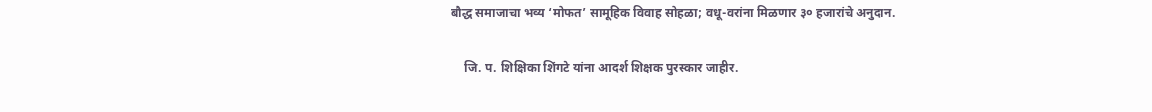बौद्ध समाजाचा भव्य ‘मोफत’ सामूहिक विवाह सोहळा; वधू-वरांना मिळणार ३० हजारांचे अनुदान.

    जि. प. शिक्षिका शिंगटे यांना आदर्श शिक्षक पुरस्कार जाहीर.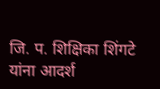जि. प. शिक्षिका शिंगटे यांना आदर्श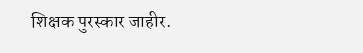शिक्षक पुरस्कार जाहीर.